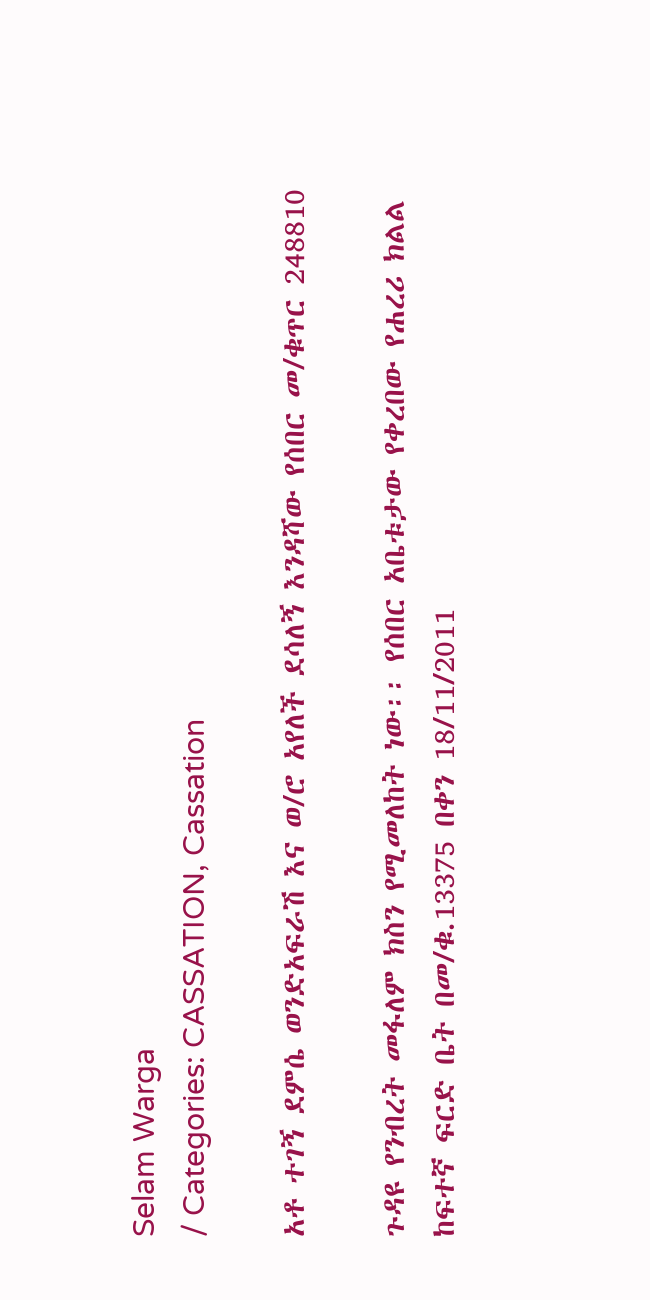Selam Warga
/ Categories: CASSATION, Cassation

አቶ ተገኝ ደምሴ ወንድአፍራሽ እና ወ/ሮ አየለች ደሳለኝ እንዳሻው የሰበር መ/ቁጥር 248810

ጉዳዩ የንብረት መፋለም ክስን የሚመለከት ነው፡፡ የሰበር አቤቱታው የቀረበው የሐረሪ ክልል ከፍተኛ ፍርድ ቤት በመ/ቁ.13375 በቀን 18/11/2011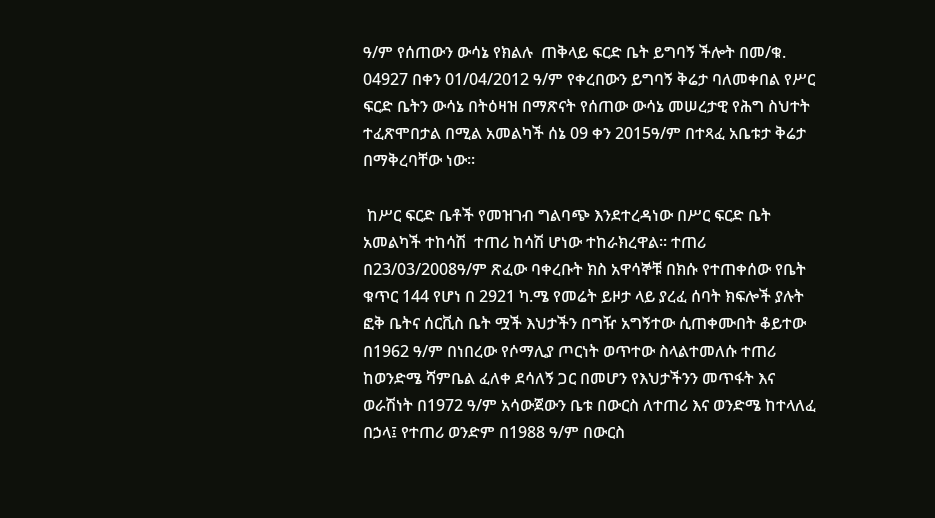ዓ/ም የሰጠውን ውሳኔ የክልሉ  ጠቅላይ ፍርድ ቤት ይግባኝ ችሎት በመ/ቁ. 04927 በቀን 01/04/2012 ዓ/ም የቀረበውን ይግባኝ ቅሬታ ባለመቀበል የሥር ፍርድ ቤትን ውሳኔ በትዕዛዝ በማጽናት የሰጠው ውሳኔ መሠረታዊ የሕግ ስህተት ተፈጽሞበታል በሚል አመልካች ሰኔ 09 ቀን 2015ዓ/ም በተጻፈ አቤቱታ ቅሬታ በማቅረባቸው ነው፡፡

 ከሥር ፍርድ ቤቶች የመዝገብ ግልባጭ እንደተረዳነው በሥር ፍርድ ቤት አመልካች ተከሳሽ  ተጠሪ ከሳሽ ሆነው ተከራክረዋል፡፡ ተጠሪ በ23/03/2008ዓ/ም ጽፈው ባቀረቡት ክስ አዋሳኞቹ በክሱ የተጠቀሰው የቤት ቁጥር 144 የሆነ በ 2921 ካ.ሜ የመሬት ይዞታ ላይ ያረፈ ሰባት ክፍሎች ያሉት ፎቅ ቤትና ሰርቪስ ቤት ሟች እህታችን በግዥ አግኝተው ሲጠቀሙበት ቆይተው በ1962 ዓ/ም በነበረው የሶማሊያ ጦርነት ወጥተው ስላልተመለሱ ተጠሪ ከወንድሜ ሻምቤል ፈለቀ ደሳለኝ ጋር በመሆን የእህታችንን መጥፋት እና ወራሽነት በ1972 ዓ/ም አሳውጀውን ቤቱ በውርስ ለተጠሪ እና ወንድሜ ከተላለፈ በኃላ፤ የተጠሪ ወንድም በ1988 ዓ/ም በውርስ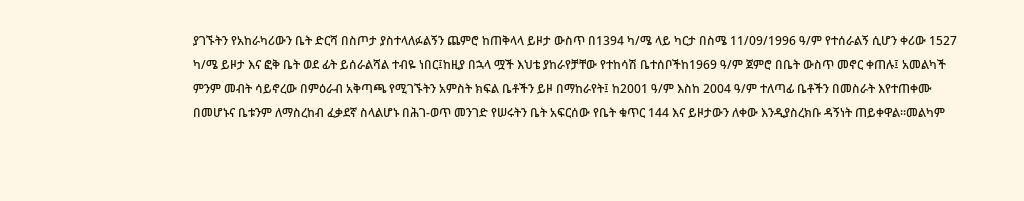ያገኙትን የአከራካሪውን ቤት ድርሻ በስጦታ ያስተላለፉልኝን ጨምሮ ከጠቅላላ ይዞታ ውስጥ በ1394 ካ/ሜ ላይ ካርታ በስሜ 11/09/1996 ዓ/ም የተሰራልኝ ሲሆን ቀሪው 1527 ካ/ሜ ይዞታ እና ፎቅ ቤት ወደ ፊት ይሰራልሻል ተብዬ ነበር፤ከዚያ በኋላ ሟች እህቴ ያከራየቻቸው የተከሳሽ ቤተሰቦችከ1969 ዓ/ም ጀምሮ በቤት ውስጥ መኖር ቀጠሉ፤ አመልካች ምንም መብት ሳይኖረው በምዕራብ አቅጣጫ የሚገኙትን አምስት ክፍል ቤቶችን ይዞ በማከራየት፤ ከ2001 ዓ/ም እስከ 2004 ዓ/ም ተለጣፊ ቤቶችን በመስራት እየተጠቀሙ በመሆኑና ቤቱንም ለማስረከብ ፈቃደኛ ስላልሆኑ በሕገ-ወጥ መንገድ የሠሩትን ቤት አፍርሰው የቤት ቁጥር 144 እና ይዞታውን ለቀው እንዲያስረክቡ ዳኝነት ጠይቀዋል፡፡መልካም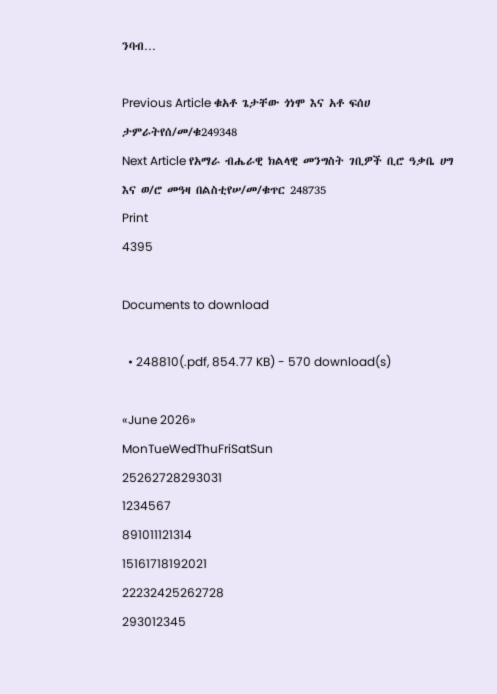ንባብ…

Previous Article ቁአቶ ጌታቸው ጎነሞ እና አቶ ፍሰሀ ታምራትየሰ/መ/ቁ249348
Next Article የአማራ ብሔራዊ ክልላዊ መንግስት ገቢዎች ቢሮ ዓቃቤ ሀግ እና ወ/ሮ መዓዛ በልስቲየሠ/መ/ቁጥር 248735
Print
4395

Documents to download

  • 248810(.pdf, 854.77 KB) - 570 download(s)

«June 2026»
MonTueWedThuFriSatSun
25262728293031
1234567
891011121314
15161718192021
22232425262728
293012345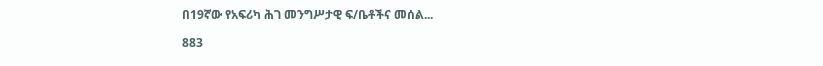በ19ኛው የአፍሪካ ሕገ መንግሥታዊ ፍ/ቤቶችና መሰል...

883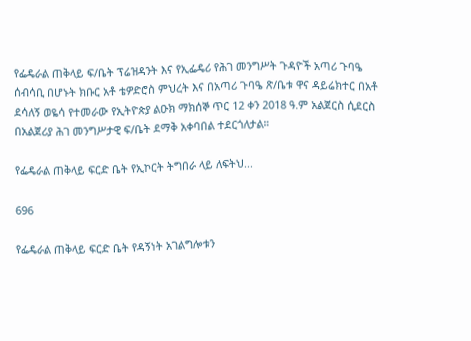የፌዴራል ጠቅላይ ፍ/ቤት ፕሬዝዳንት እና የኢፌዴሪ የሕገ መንግሥት ጉዳዮች አጣሪ ጉባዔ ሰብሳቢ በሆኑት ክቡር አቶ ቴዎድሮስ ምህረት እና በአጣሪ ጉባዔ ጽ/ቤቱ ዋና ዳይሬክተር በአቶ ደሳለኝ ወዬሳ የተመራው የኢትዮጵያ ልዑክ ማክሰኞ ጥር 12 ቀን 2018 ዓ.ም አልጀርስ ሲደርስ በአልጀሪያ ሕገ መንግሥታዊ ፍ/ቤት ደማቅ አቀባበል ተደርጎለታል።

የፌዴራል ጠቅላይ ፍርድ ቤት የኢኮርት ትግበራ ላይ ለፍትህ...

696

የፌዴራል ጠቅላይ ፍርድ ቤት የዳኝነት አገልግሎቱን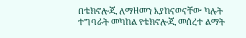በቴክኖሎጂ ለማዘመን እያከናወናቸው ካሉት ተግባራት መካከል የቴክኖሎጂ መሰረተ ልማት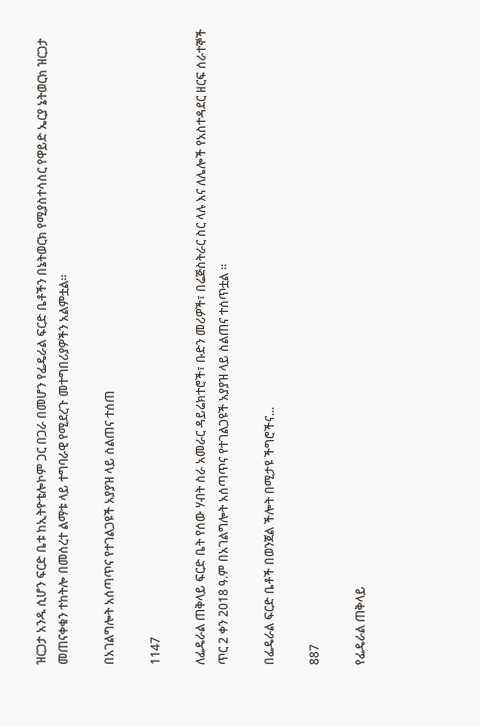ዝርጋታ አንዱ ሲሆን ፍርድ ቤቱ ከኢትዮቴሎኮም ጋር በጋራ በመሆን የፌዴራል ፍርድ ቤቶችን በኔትወርክ የሚያስተሳስር የዋይድ ኤርያ ኔትወርክ ዝርጋታ መጠናቀቁን ተከትሎ በመሰረተ ልማቱ ላይ ተግባራዊ የሚደረጉ መተግበሪያዎችን አልምቷል፡፡

በአገልግሎት አሰጣጥና የተገልጋዩች አያያዝ ላይ ስልጠና ተሰጠ

1147

ለፌዴራል ጠቅላይ ፍርድ ቤት የሰው ሃብት ስራ አመራር ዳይሬክተሮች፣ ቡድን መሪዎች፣ በሬጅስትራር ስር ላሉ እና ለሌሎች የአስተዳደር ዘርፍ ሰራተኞች ጥር 2 ቀን 2018 ዓ.ም በአገልግሎት አሰጣጥና የተገልጋዩች አያያዝ ላይ ስልጠና ተሰጥቷል ፡፡

በፌዴራል ፍርድ ቤቶች በወንጀል ችሎት በሚታዩ ችግሮችና...

887

የፌዴራል ጠቅላይ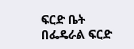ፍርድ ቤት በፌዴራል ፍርድ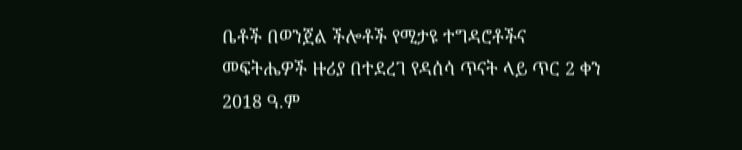ቤቶች በወንጀል ችሎቶች የሚታዩ ተግዳሮቶችና መፍትሔዎች ዙሪያ በተደረገ የዳሰሳ ጥናት ላይ ጥር 2 ቀን 2018 ዓ.ም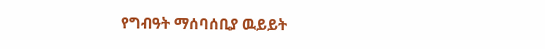የግብዓት ማሰባሰቢያ ዉይይት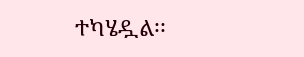ተካሄዷል፡፡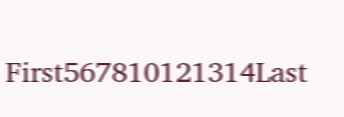First567810121314Last